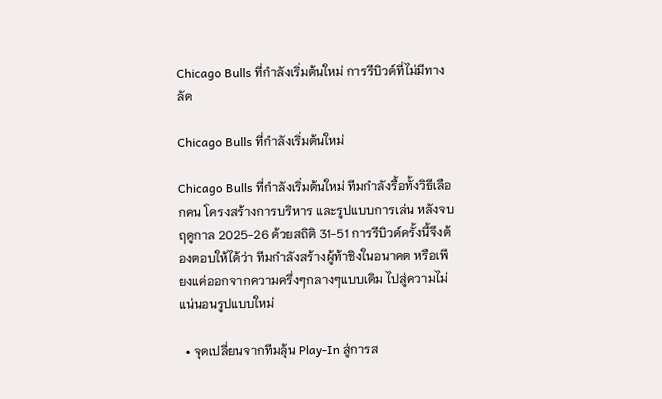Chicago Bulls ที่กำลังเริ่มต้นใหม่ การรีบิวด์ที่ไม่มีทางลัด

Chicago Bulls ที่กำลังเริ่มต้นใหม่

Chicago Bulls ที่กำลังเริ่มต้นใหม่ ทีมกำลังรื้อทั้งวิธีเลือกคน โครงสร้างการบริหาร และรูปแบบการเล่น หลังจบฤดูกาล 2025-26 ด้วยสถิติ 31-51 การรีบิวด์ครั้งนี้จึงต้องตอบให้ได้ว่า ทีมกำลังสร้างผู้ท้าชิงในอนาคต หรือเพียงแค่ออกจากความครึ่งๆกลางๆแบบเดิม ไปสู่ความไม่แน่นอนรูปแบบใหม่

  • จุดเปลี่ยนจากทีมลุ้น Play-In สู่การส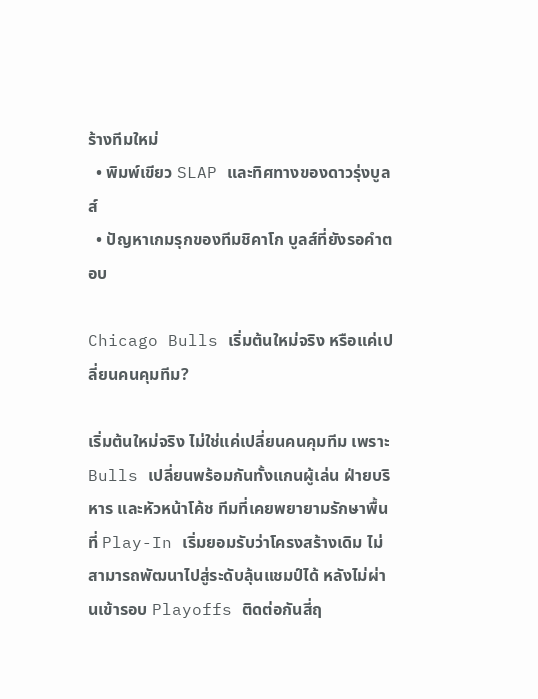ร้างทีมใหม่
  • พิมพ์เขียว SLAP และทิศทางของดาวรุ่งบูลส์
  • ปัญหาเกมรุกของทีมชิคาโก บูลส์ที่ยังรอคำตอบ

Chicago Bulls เริ่มต้นใหม่จริง หรือแค่เปลี่ยนคนคุมทีม?

เริ่มต้นใหม่จริง ไม่ใช่แค่เปลี่ยนคนคุมทีม เพราะ Bulls เปลี่ยนพร้อมกันทั้งแกนผู้เล่น ฝ่ายบริหาร และหัวหน้าโค้ช ทีมที่เคยพยายามรักษาพื้นที่ Play-In เริ่มยอมรับว่าโครงสร้างเดิม ไม่สามารถพัฒนาไปสู่ระดับลุ้นแชมป์ได้ หลังไม่ผ่านเข้ารอบ Playoffs ติดต่อกันสี่ฤ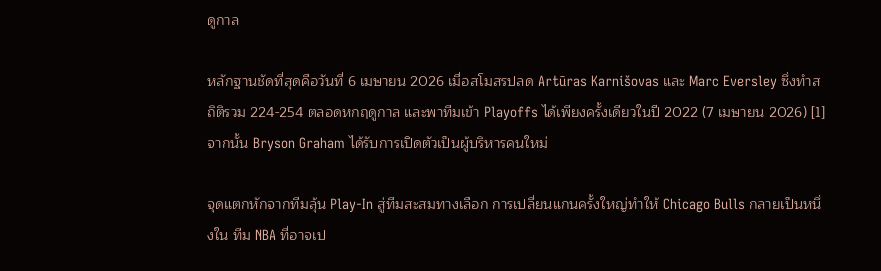ดูกาล

หลักฐานชัดที่สุดคือวันที่ 6 เมษายน 2026 เมื่อสโมสรปลด Artūras Karnišovas และ Marc Eversley ซึ่งทำสถิติรวม 224-254 ตลอดหกฤดูกาล และพาทีมเข้า Playoffs ได้เพียงครั้งเดียวในปี 2022 (7 เมษายน 2026) [1] จากนั้น Bryson Graham ได้รับการเปิดตัวเป็นผู้บริหารคนใหม่

จุดแตกหักจากทีมลุ้น Play-In สู่ทีมสะสมทางเลือก การเปลี่ยนแกนครั้งใหญ่ทำให้ Chicago Bulls กลายเป็นหนึ่งใน ทีม NBA ที่อาจเป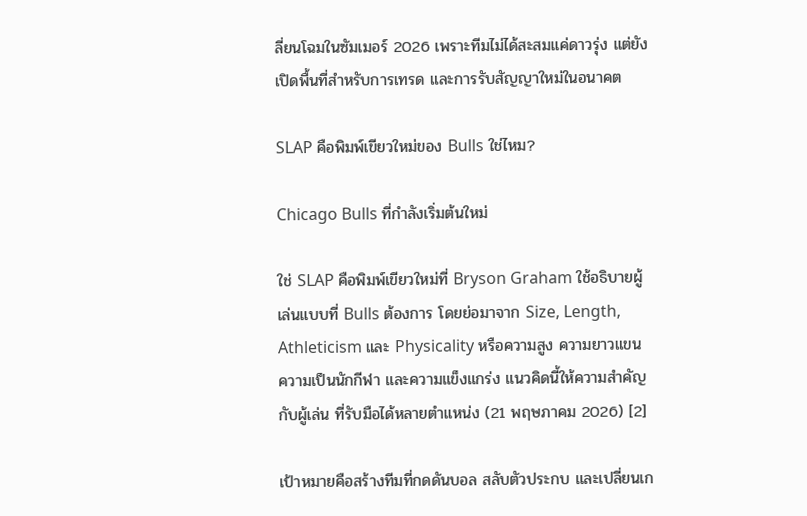ลี่ยนโฉมในซัมเมอร์ 2026 เพราะทีมไม่ได้สะสมแค่ดาวรุ่ง แต่ยังเปิดพื้นที่สำหรับการเทรด และการรับสัญญาใหม่ในอนาคต

SLAP คือพิมพ์เขียวใหม่ของ Bulls ใช่ไหม?

Chicago Bulls ที่กำลังเริ่มต้นใหม่

ใช่ SLAP คือพิมพ์เขียวใหม่ที่ Bryson Graham ใช้อธิบายผู้เล่นแบบที่ Bulls ต้องการ โดยย่อมาจาก Size, Length, Athleticism และ Physicality หรือความสูง ความยาวแขน ความเป็นนักกีฬา และความแข็งแกร่ง แนวคิดนี้ให้ความสำคัญกับผู้เล่น ที่รับมือได้หลายตำแหน่ง (21 พฤษภาคม 2026) [2]

เป้าหมายคือสร้างทีมที่กดดันบอล สลับตัวประกบ และเปลี่ยนเก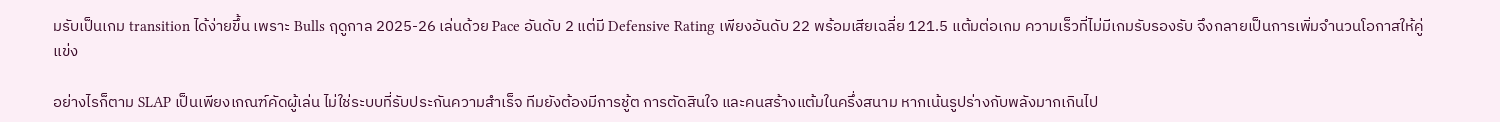มรับเป็นเกม transition ได้ง่ายขึ้น เพราะ Bulls ฤดูกาล 2025-26 เล่นด้วย Pace อันดับ 2 แต่มี Defensive Rating เพียงอันดับ 22 พร้อมเสียเฉลี่ย 121.5 แต้มต่อเกม ความเร็วที่ไม่มีเกมรับรองรับ จึงกลายเป็นการเพิ่มจำนวนโอกาสให้คู่แข่ง

อย่างไรก็ตาม SLAP เป็นเพียงเกณฑ์คัดผู้เล่น ไม่ใช่ระบบที่รับประกันความสำเร็จ ทีมยังต้องมีการชู้ต การตัดสินใจ และคนสร้างแต้มในครึ่งสนาม หากเน้นรูปร่างกับพลังมากเกินไป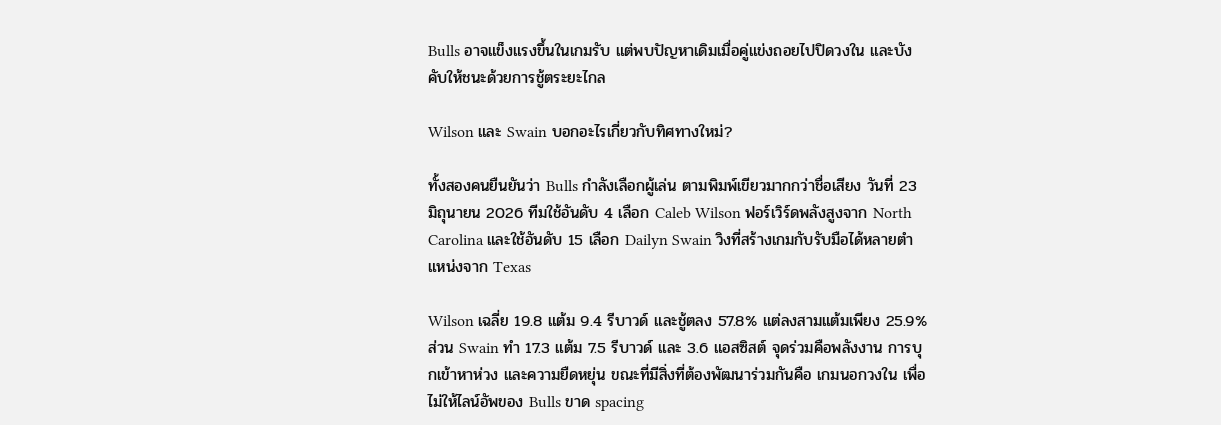Bulls อาจแข็งแรงขึ้นในเกมรับ แต่พบปัญหาเดิมเมื่อคู่แข่งถอยไปปิดวงใน และบังคับให้ชนะด้วยการชู้ตระยะไกล

Wilson และ Swain บอกอะไรเกี่ยวกับทิศทางใหม่?

ทั้งสองคนยืนยันว่า Bulls กำลังเลือกผู้เล่น ตามพิมพ์เขียวมากกว่าชื่อเสียง วันที่ 23 มิถุนายน 2026 ทีมใช้อันดับ 4 เลือก Caleb Wilson ฟอร์เวิร์ดพลังสูงจาก North Carolina และใช้อันดับ 15 เลือก Dailyn Swain วิงที่สร้างเกมกับรับมือได้หลายตำแหน่งจาก Texas

Wilson เฉลี่ย 19.8 แต้ม 9.4 รีบาวด์ และชู้ตลง 57.8% แต่ลงสามแต้มเพียง 25.9% ส่วน Swain ทำ 17.3 แต้ม 7.5 รีบาวด์ และ 3.6 แอสซิสต์ จุดร่วมคือพลังงาน การบุกเข้าหาห่วง และความยืดหยุ่น ขณะที่มีสิ่งที่ต้องพัฒนาร่วมกันคือ เกมนอกวงใน เพื่อไม่ให้ไลน์อัพของ Bulls ขาด spacing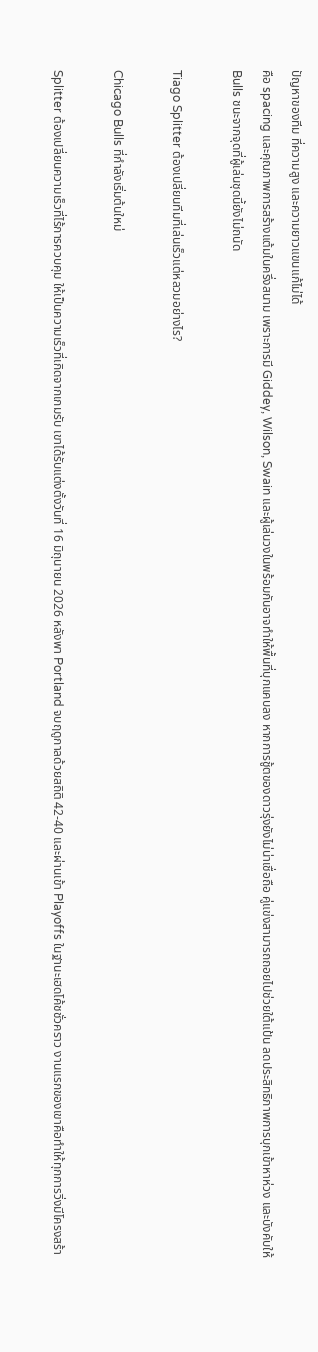ปัญหาของทีม ที่ความสูง และความยาวแขนแก้ไม่ได้
คือ spacing และคุณภาพการสร้างแต้มในครึ่งสนาม เพราะการมี Giddey, Wilson, Swain และผู้เล่นวงในพร้อมกันอาจทำให้พื้นที่บุกแคบลง หากการชู้ตของดาวรุ่งยังไม่น่าเชื่อถือ คู่แข่งสามารถถอยไปช่วยใต้แป้น ลดประสิทธิภาพการบุกเข้าหาห่วง และบังคับให้ Bulls ชนะจากจุดที่ผู้เล่นชุดนี้ยังไม่ถนัด

Tiago Splitter ต้องเปลี่ยนทีมที่เล่นเร็วแต่หลวมอย่างไร?

Chicago Bulls ที่กำลังเริ่มต้นใหม่

Splitter ต้องเปลี่ยนความเร็วที่ไร้การควบคุม ให้เป็นความเร็วที่เกิดจากเกมรับ เขาได้รับแต่งตั้งวันที่ 16 มิถุนายน 2026 หลังพา Portland จบฤดูกาลด้วยสถิติ 42-40 และผ่านเข้า Playoffs ในฐานะเฮดโค้ชชั่วคราว งานแรกของเขาคือทำให้ทุกการวิ่งมีโครงสร้า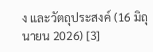ง และวัตถุประสงค์ (16 มิถุนายน 2026) [3]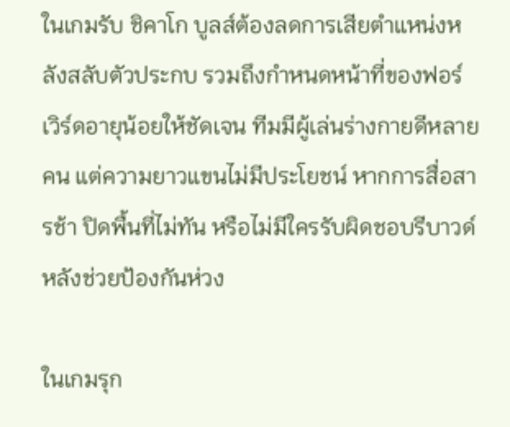ในเกมรับ ชิคาโก บูลส์ต้องลดการเสียตำแหน่งหลังสลับตัวประกบ รวมถึงกำหนดหน้าที่ของฟอร์เวิร์ดอายุน้อยให้ชัดเจน ทีมมีผู้เล่นร่างกายดีหลายคน แต่ความยาวแขนไม่มีประโยชน์ หากการสื่อสารช้า ปิดพื้นที่ไม่ทัน หรือไม่มีใครรับผิดชอบรีบาวด์ หลังช่วยป้องกันห่วง

ในเกมรุก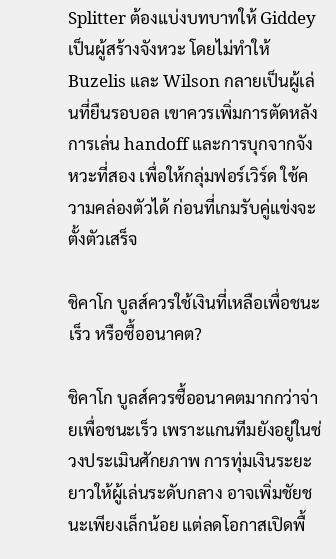Splitter ต้องแบ่งบทบาทให้ Giddey เป็นผู้สร้างจังหวะ โดยไม่ทำให้ Buzelis และ Wilson กลายเป็นผู้เล่นที่ยืนรอบอล เขาควรเพิ่มการตัดหลัง การเล่น handoff และการบุกจากจังหวะที่สอง เพื่อให้กลุ่มฟอร์เวิร์ด ใช้ความคล่องตัวได้ ก่อนที่เกมรับคู่แข่งจะตั้งตัวเสร็จ

ชิคาโก บูลส์ควรใช้เงินที่เหลือเพื่อชนะเร็ว หรือซื้ออนาคต?

ชิคาโก บูลส์ควรซื้ออนาคตมากกว่าจ่ายเพื่อชนะเร็ว เพราะแกนทีมยังอยู่ในช่วงประเมินศักยภาพ การทุ่มเงินระยะยาวให้ผู้เล่นระดับกลาง อาจเพิ่มชัยชนะเพียงเล็กน้อย แต่ลดโอกาสเปิดพื้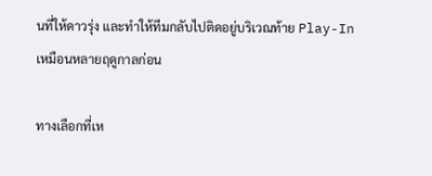นที่ให้ดาวรุ่ง และทำให้ทีมกลับไปติดอยู่บริเวณท้าย Play-In เหมือนหลายฤดูกาลก่อน

ทางเลือกที่เห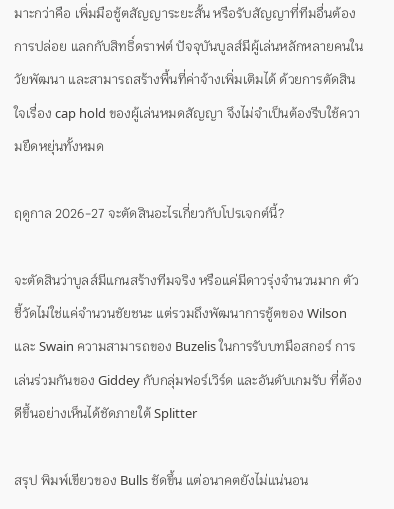มาะกว่าคือ เพิ่มมือชู้ตสัญญาระยะสั้น หรือรับสัญญาที่ทีมอื่นต้องการปล่อย แลกกับสิทธิ์ดราฟต์ ปัจจุบันบูลส์มีผู้เล่นหลักหลายคนในวัยพัฒนา และสามารถสร้างพื้นที่ค่าจ้างเพิ่มเติมได้ ด้วยการตัดสินใจเรื่อง cap hold ของผู้เล่นหมดสัญญา จึงไม่จำเป็นต้องรีบใช้ความยืดหยุ่นทั้งหมด

ฤดูกาล 2026-27 จะตัดสินอะไรเกี่ยวกับโปรเจกต์นี้?

จะตัดสินว่าบูลส์มีแกนสร้างทีมจริง หรือแค่มีดาวรุ่งจำนวนมาก ตัวชี้วัดไม่ใช่แค่จำนวนชัยชนะ แต่รวมถึงพัฒนาการชู้ตของ Wilson และ Swain ความสามารถของ Buzelis ในการรับบทมือสกอร์ การเล่นร่วมกันของ Giddey กับกลุ่มฟอร์เวิร์ด และอันดับเกมรับ ที่ต้องดีขึ้นอย่างเห็นได้ชัดภายใต้ Splitter

สรุป พิมพ์เขียวของ Bulls ชัดขึ้น แต่อนาคตยังไม่แน่นอน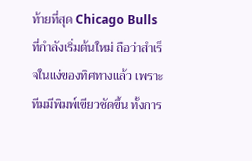ท้ายที่สุด Chicago Bulls ที่กำลังเริ่มต้นใหม่ ถือว่าสำเร็จในแง่ของทิศทางแล้ว เพราะทีมมีพิมพ์เขียวชัดขึ้น ทั้งการ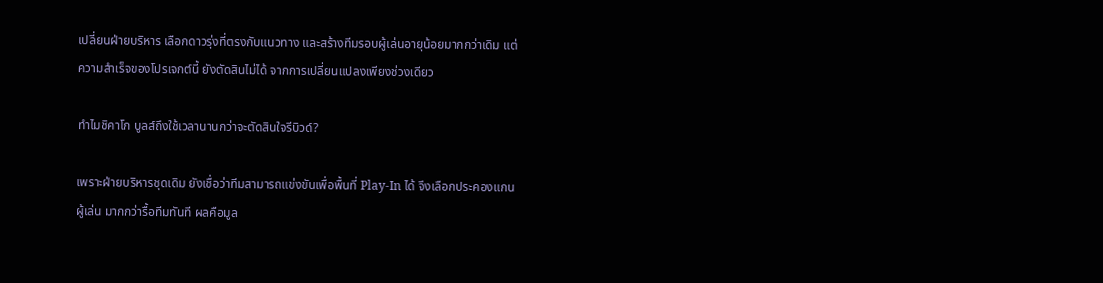เปลี่ยนฝ่ายบริหาร เลือกดาวรุ่งที่ตรงกับแนวทาง และสร้างทีมรอบผู้เล่นอายุน้อยมากกว่าเดิม แต่ความสำเร็จของโปรเจกต์นี้ ยังตัดสินไม่ได้ จากการเปลี่ยนแปลงเพียงช่วงเดียว

ทำไมชิคาโก บูลส์ถึงใช้เวลานานกว่าจะตัดสินใจรีบิวด์?

เพราะฝ่ายบริหารชุดเดิม ยังเชื่อว่าทีมสามารถแข่งขันเพื่อพื้นที่ Play-In ได้ จึงเลือกประคองแกนผู้เล่น มากกว่ารื้อทีมทันที ผลคือมูล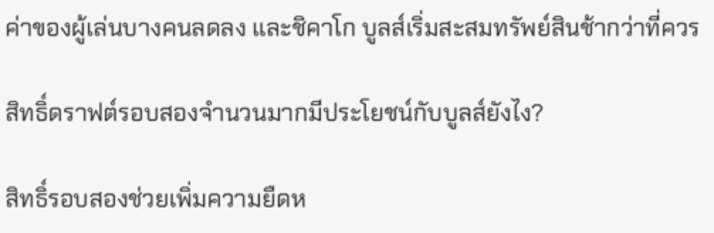ค่าของผู้เล่นบางคนลดลง และชิคาโก บูลส์เริ่มสะสมทรัพย์สินช้ากว่าที่ควร

สิทธิ์ดราฟต์รอบสองจำนวนมากมีประโยชน์กับบูลส์ยังไง?

สิทธิ์รอบสองช่วยเพิ่มความยืดห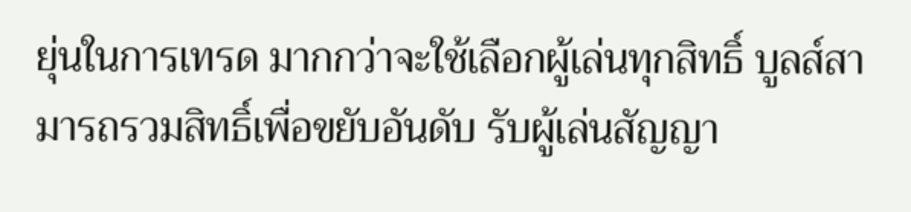ยุ่นในการเทรด มากกว่าจะใช้เลือกผู้เล่นทุกสิทธิ์ บูลส์สามารถรวมสิทธิ์เพื่อขยับอันดับ รับผู้เล่นสัญญา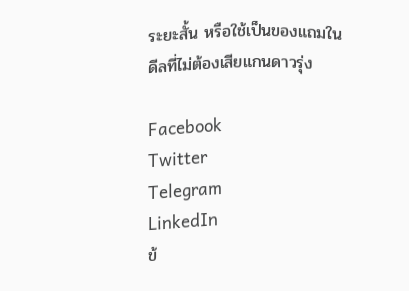ระยะสั้น หรือใช้เป็นของแถมในดีลที่ไม่ต้องเสียแกนดาวรุ่ง

Facebook
Twitter
Telegram
LinkedIn
ข้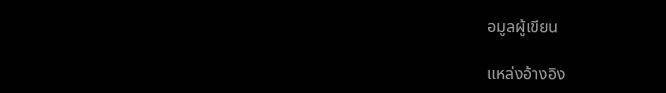อมูลผู้เขียน

แหล่งอ้างอิง